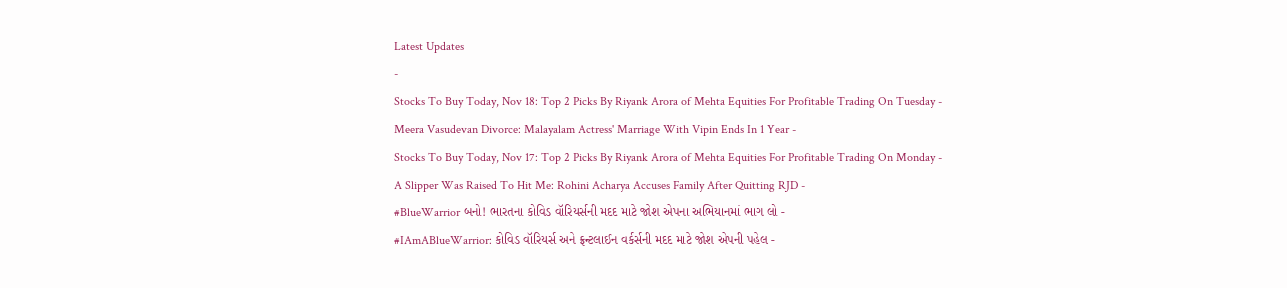Latest Updates
-
Stocks To Buy Today, Nov 18: Top 2 Picks By Riyank Arora of Mehta Equities For Profitable Trading On Tuesday -
Meera Vasudevan Divorce: Malayalam Actress' Marriage With Vipin Ends In 1 Year -
Stocks To Buy Today, Nov 17: Top 2 Picks By Riyank Arora of Mehta Equities For Profitable Trading On Monday -
A Slipper Was Raised To Hit Me: Rohini Acharya Accuses Family After Quitting RJD -
#BlueWarrior બનો! ભારતના કોવિડ વૉરિયર્સની મદદ માટે જોશ એપના અભિયાનમાં ભાગ લો -
#IAmABlueWarrior: કોવિડ વૉરિયર્સ અને ફ્રન્ટલાઈન વર્કર્સની મદદ માટે જોશ એપની પહેલ -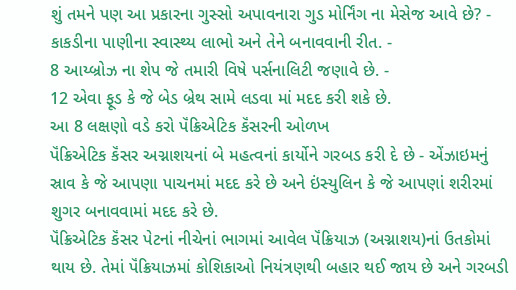શું તમને પણ આ પ્રકારના ગુસ્સો અપાવનારા ગુડ મોર્નિંગ ના મેસેજ આવે છે? -
કાકડીના પાણીના સ્વાસ્થ્ય લાભો અને તેને બનાવવાની રીત. -
8 આય્બ્રોઝ ના શેપ જે તમારી વિષે પર્સનાલિટી જણાવે છે. -
12 એવા ફૂડ કે જે બેડ બ્રેથ સામે લડવા માં મદદ કરી શકે છે.
આ 8 લક્ષણો વડે કરો પૅંક્રિએટિક કૅંસરની ઓળખ
પૅંક્રિએટિક કૅંસર અગ્નાશયનાં બે મહત્વનાં કાર્યોને ગરબડ કરી દે છે - એંઝાઇમનું સ્રાવ કે જે આપણા પાચનમાં મદદ કરે છે અને ઇંસ્યુલિન કે જે આપણાં શરીરમાં શુગર બનાવવામાં મદદ કરે છે.
પૅંક્રિએટિક કૅંસર પેટનાં નીચેનાં ભાગમાં આવેલ પૅંક્રિયાઝ (અગ્નાશય)નાં ઉતકોમાં થાય છે. તેમાં પૅંક્રિયાઝમાં કોશિકાઓ નિયંત્રણથી બહાર થઈ જાય છે અને ગરબડી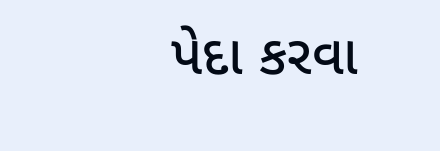પેદા કરવા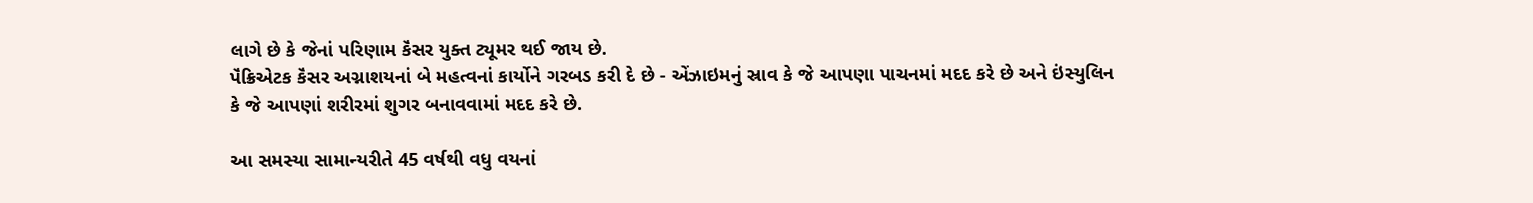લાગે છે કે જેનાં પરિણામ કૅંસર યુક્ત ટ્યૂમર થઈ જાય છે.
પૅંક્રિએટક કૅંસર અગ્નાશયનાં બે મહત્વનાં કાર્યોને ગરબડ કરી દે છે - એંઝાઇમનું સ્રાવ કે જે આપણા પાચનમાં મદદ કરે છે અને ઇંસ્યુલિન કે જે આપણાં શરીરમાં શુગર બનાવવામાં મદદ કરે છે.

આ સમસ્યા સામાન્યરીતે 45 વર્ષથી વધુ વયનાં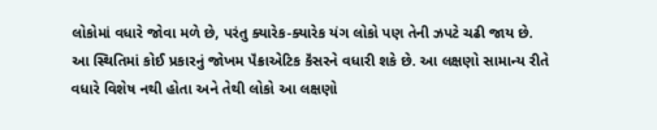લોકોમાં વધારે જોવા મળે છે, પરંતુ ક્યારેક-ક્યારેક યંગ લોકો પણ તેની ઝપટે ચઢી જાય છે.
આ સ્થિતિમાં કોઈ પ્રકારનું જોખમ પૅંક્રાએટિક કૅંસરને વધારી શકે છે. આ લક્ષણો સામાન્ય રીતે વધારે વિશેષ નથી હોતા અને તેથી લોકો આ લક્ષણો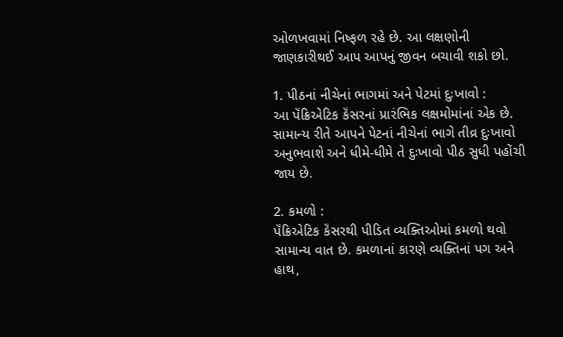ઓળખવામાં નિષ્ફળ રહે છે. આ લક્ષણોની જાણકારીથઈ આપ આપનું જીવન બચાવી શકો છો.

1. પીઠનાં નીચેનાં ભાગમાં અને પેટમાં દુઃખાવો :
આ પૅંક્રિએટિક કૅંસરનાં પ્રારંભિક લક્ષમોમાંનાં એક છે. સામાન્ય રીતે આપને પેટનાં નીચેનાં ભાગે તીવ્ર દુઃખાવો અનુભવાશે અને ધીમે-ધીમે તે દુઃખાવો પીઠ સુધી પહોંચી જાય છે.

2. કમળો :
પૅંક્રિએટિક કૅંસરથી પીડિત વ્યક્તિઓમાં કમળો થવો સામાન્ય વાત છે. કમળાનાં કારણે વ્યક્તિનાં પગ અને હાથ,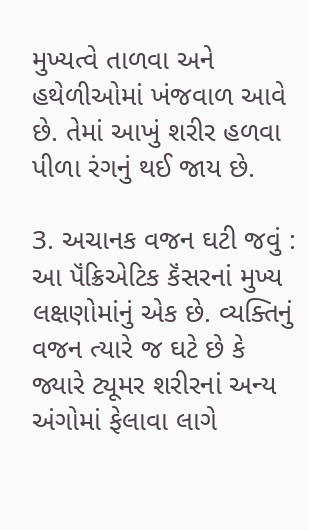મુખ્યત્વે તાળવા અને હથેળીઓમાં ખંજવાળ આવે છે. તેમાં આખું શરીર હળવા પીળા રંગનું થઈ જાય છે.

3. અચાનક વજન ઘટી જવું :
આ પૅંક્રિએટિક કૅંસરનાં મુખ્ય લક્ષણોમાંનું એક છે. વ્યક્તિનું વજન ત્યારે જ ઘટે છે કે જ્યારે ટ્યૂમર શરીરનાં અન્ય અંગોમાં ફેલાવા લાગે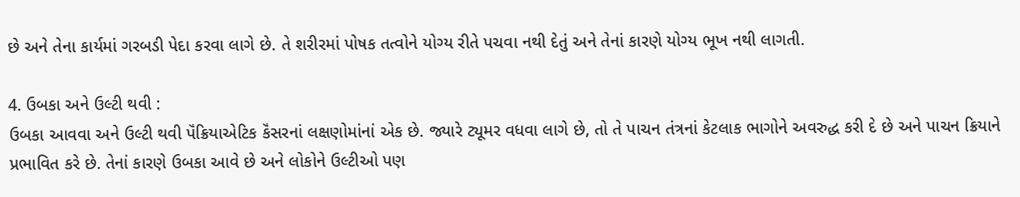છે અને તેના કાર્યમાં ગરબડી પેદા કરવા લાગે છે. તે શરીરમાં પોષક તત્વોને યોગ્ય રીતે પચવા નથી દેતું અને તેનાં કારણે યોગ્ય ભૂખ નથી લાગતી.

4. ઉબકા અને ઉલ્ટી થવી :
ઉબકા આવવા અને ઉલ્ટી થવી પૅંક્રિયાએટિક કૅંસરનાં લક્ષણોમાંનાં એક છે. જ્યારે ટ્યૂમર વધવા લાગે છે, તો તે પાચન તંત્રનાં કેટલાક ભાગોને અવરુદ્ધ કરી દે છે અને પાચન ક્રિયાને પ્રભાવિત કરે છે. તેનાં કારણે ઉબકા આવે છે અને લોકોને ઉલ્ટીઓ પણ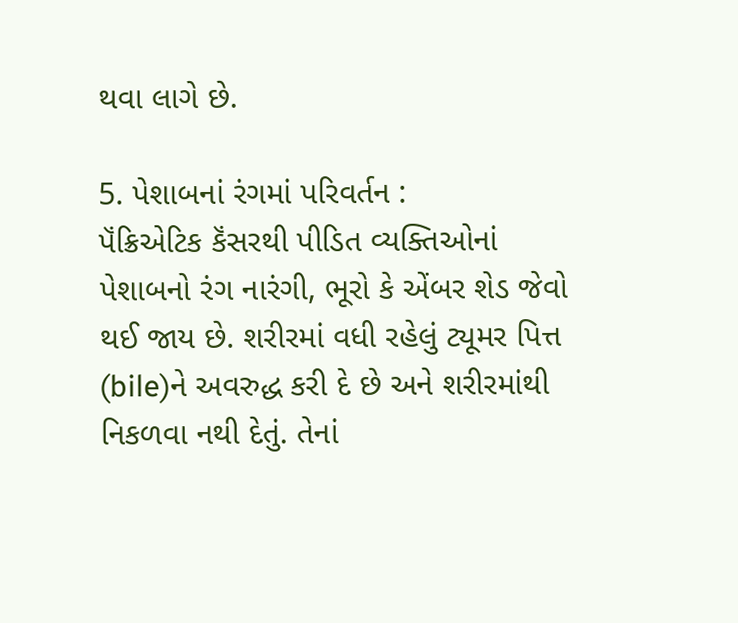થવા લાગે છે.

5. પેશાબનાં રંગમાં પરિવર્તન :
પૅંક્રિએટિક કૅંસરથી પીડિત વ્યક્તિઓનાં પેશાબનો રંગ નારંગી, ભૂરો કે એંબર શેડ જેવો થઈ જાય છે. શરીરમાં વધી રહેલું ટ્યૂમર પિત્ત (bile)ને અવરુદ્ધ કરી દે છે અને શરીરમાંથી નિકળવા નથી દેતું. તેનાં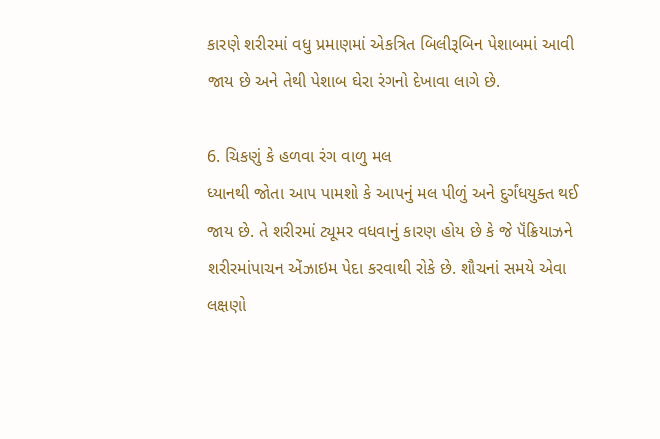કારણે શરીરમાં વધુ પ્રમાણમાં એકત્રિત બિલીરૂબિન પેશાબમાં આવી જાય છે અને તેથી પેશાબ ઘેરા રંગનો દેખાવા લાગે છે.

6. ચિકણું કે હળવા રંગ વાળુ મલ
ધ્યાનથી જોતા આપ પામશો કે આપનું મલ પીળું અને દુર્ગંધયુક્ત થઈ જાય છે. તે શરીરમાં ટ્યૂમર વધવાનું કારણ હોય છે કે જે પૅંક્રિયાઝને શરીરમાંપાચન એંઝાઇમ પેદા કરવાથી રોકે છે. શૌચનાં સમયે એવા લક્ષણો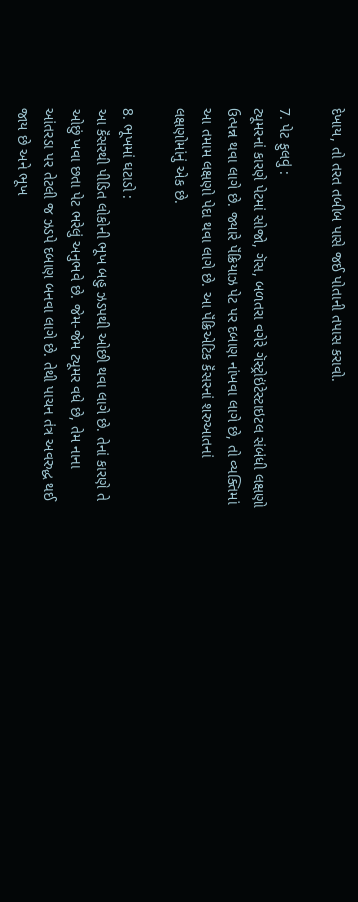દેખાય, તો તરત તબીબ પાસે જઈ પોતાની તપાસ કરાવો.

7. પેટ ફુલવું :
ટ્યૂમરનાં કારણે પેટમાં સોજો, ગૅસ, બળતરા વગેરે ગૅસ્ટ્રોઇંટેસ્ટાઇટલ સંબંધી લક્ષણો ઉત્પન્ન થવા લાગે છે. જ્યારે પૅંક્રિયાઝ પેટ પર દબાણ નાંખવા લાગે છે, તો વ્યક્તિમાં આ તમામ લક્ષણો પેદા થવા લાગે છે. આ પૅંક્રિએટિક કૅંસરનાં શરુઆતનાં લક્ષણોમાંનું એક છે.

8. ભૂખમાં ઘટાડો :
આ કૅંસરથી પીડિત લોકોની ભૂખ બહુ ઝડપથી ઓછી થવા લાગે છે. તેનાં કારણે તે ઓછું ખવા છતા પેટ ભરેલું અનુભવે છે. જેમ-જેમ ટ્યૂમર વધે છે, તેમ નાના આંતરડા પર તેટલી જ ઝડપે દબાણ બનવા લાગે છે. તેથી પાચન તંત્ર અવરુદ્ધ થઈ જાય છે અને ભૂખ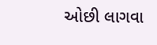ઓછી લાગવા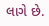લાગે છે.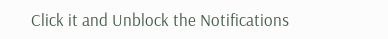Click it and Unblock the Notifications